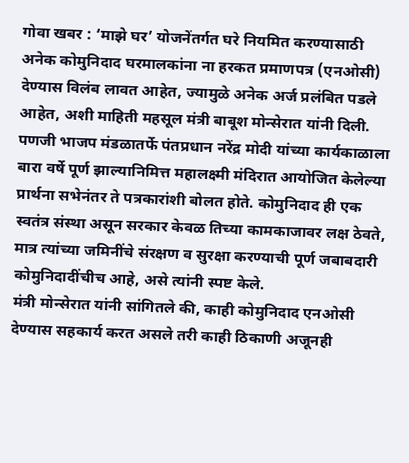गोवा खबर : ‘माझे घर’ योजनेंतर्गत घरे नियमित करण्यासाठी अनेक कोमुनिदाद घरमालकांना ना हरकत प्रमाणपत्र (एनओसी) देण्यास विलंब लावत आहेत, ज्यामुळे अनेक अर्ज प्रलंबित पडले आहेत, अशी माहिती महसूल मंत्री बाबूश मोन्सेरात यांनी दिली.
पणजी भाजप मंडळातर्फे पंतप्रधान नरेंद्र मोदी यांच्या कार्यकाळाला बारा वर्षे पूर्ण झाल्यानिमित्त महालक्ष्मी मंदिरात आयोजित केलेल्या प्रार्थना सभेनंतर ते पत्रकारांशी बोलत होते. कोमुनिदाद ही एक स्वतंत्र संस्था असून सरकार केवळ तिच्या कामकाजावर लक्ष ठेवते, मात्र त्यांच्या जमिनींचे संरक्षण व सुरक्षा करण्याची पूर्ण जबाबदारी कोमुनिदादींचीच आहे, असे त्यांनी स्पष्ट केले.
मंत्री मोन्सेरात यांनी सांगितले की, काही कोमुनिदाद एनओसी देण्यास सहकार्य करत असले तरी काही ठिकाणी अजूनही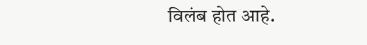विलंब होत आहे.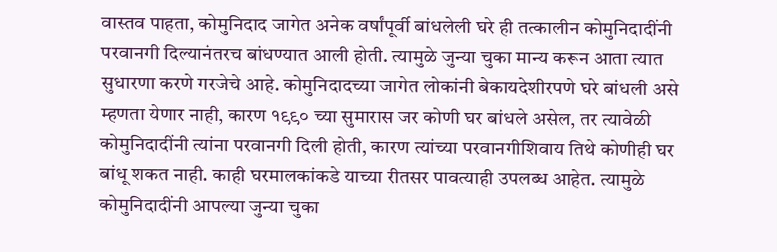वास्तव पाहता, कोमुनिदाद जागेत अनेक वर्षांपूर्वी बांधलेली घरे ही तत्कालीन कोमुनिदादींनी परवानगी दिल्यानंतरच बांधण्यात आली होती. त्यामुळे जुन्या चुका मान्य करून आता त्यात सुधारणा करणे गरजेचे आहे. कोमुनिदादच्या जागेत लोकांनी बेकायदेशीरपणे घरे बांधली असे म्हणता येणार नाही, कारण १९९० च्या सुमारास जर कोणी घर बांधले असेल, तर त्यावेळी कोमुनिदादींनी त्यांना परवानगी दिली होती, कारण त्यांच्या परवानगीशिवाय तिथे कोणीही घर बांधू शकत नाही. काही घरमालकांकडे याच्या रीतसर पावत्याही उपलब्ध आहेत. त्यामुळे कोमुनिदादींनी आपल्या जुन्या चुका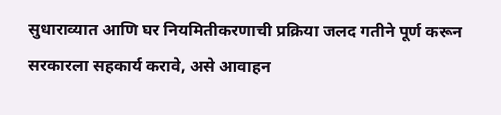सुधाराव्यात आणि घर नियमितीकरणाची प्रक्रिया जलद गतीने पूर्ण करून सरकारला सहकार्य करावे, असे आवाहन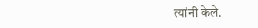त्यांनी केले.